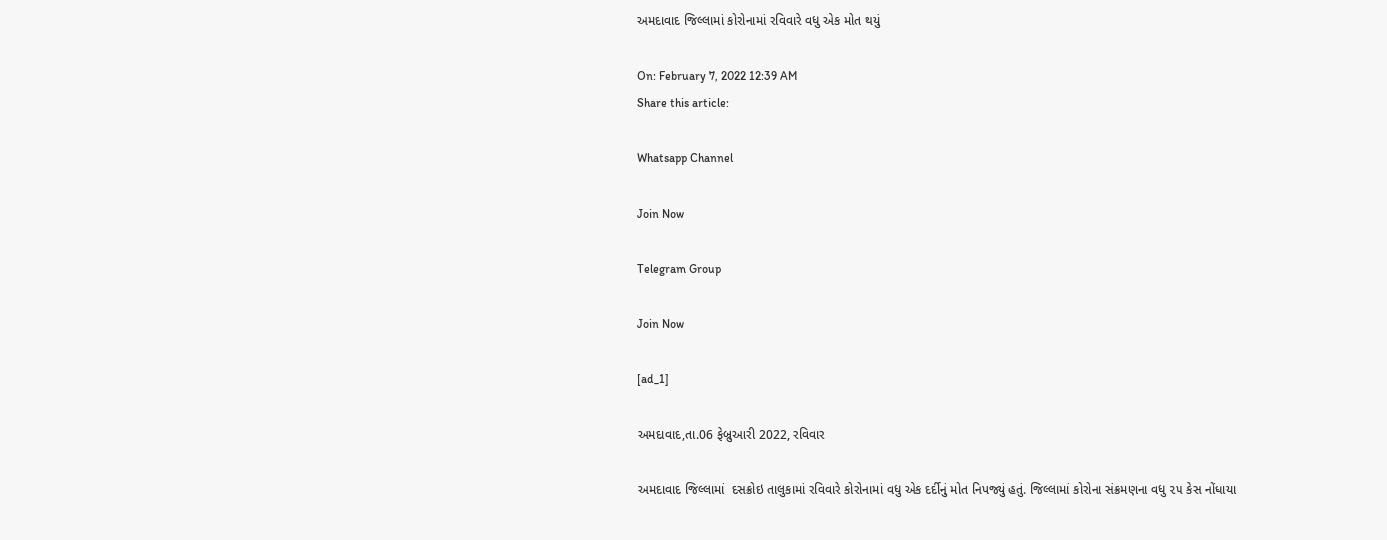અમદાવાદ જિલ્લામાં કોરોનામાં રવિવારે વધુ એક મોત થયું

On: February 7, 2022 12:39 AM
Share this article:

Whatsapp Channel

Join Now

Telegram Group

Join Now

[ad_1]

અમદાવાદ,તા.06 ફેબ્રુઆરી 2022, રવિવાર

અમદાવાદ જિલ્લામાં  દસક્રોઇ તાલુકામાં રવિવારે કોરોનામાં વધુ એક દર્દીનું મોત નિપજ્યું હતું. જિલ્લામાં કોરોના સંક્રમણના વધુ ૨૫ કેસ નોંધાયા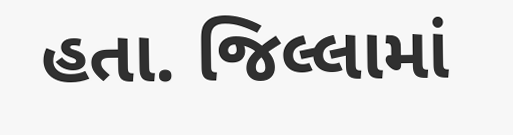હતા. જિલ્લામાં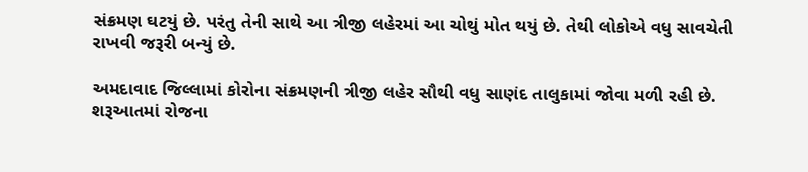સંક્રમણ ઘટયું છે. પરંતુ તેની સાથે આ ત્રીજી લહેરમાં આ ચોથું મોત થયું છે. તેથી લોકોએ વધુ સાવચેતી રાખવી જરૂરી બન્યું છે.

અમદાવાદ જિલ્લામાં કોરોના સંક્રમણની ત્રીજી લહેર સૌથી વધુ સાણંદ તાલુકામાં જોવા મળી રહી છે. શરૂઆતમાં રોજના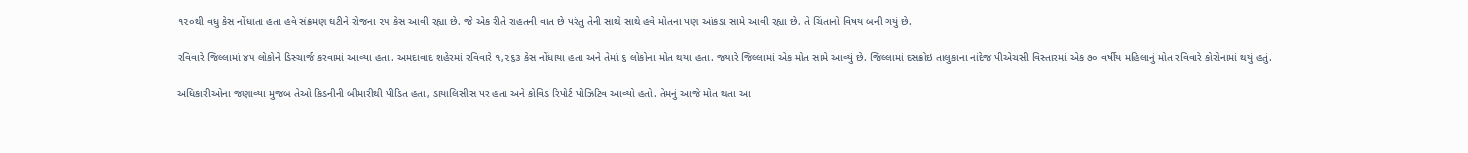૧૨૦થી વધુ કેસ નોંધાતા હતા હવે સંક્રમણ ઘટીને રોજના ૨૫ કેસ આવી રહ્યા છે. જે એક રીતે રાહતની વાત છે પરંતુ તેની સાથે સાથે હવે મોતના પણ આંકડા સામે આવી રહ્યા છે. તે ચિંતાનો વિષય બની ગયું છે.

રવિવારે જિલ્લામાં ૪૫ લોકોને ડિસ્ચાર્જ કરવામાં આવ્યા હતા. અમદાવાદ શહેરમાં રવિવારે ૧,૨૬૩ કેસ નોંધાયા હતા અને તેમાં ૬ લોકોના મોત થયા હતા. જ્યારે જિલ્લામાં એક મોત સામે આવ્યું છે. જિલ્લામાં દસક્રોઇ તાલુકાના નાંદેજ પીએચસી વિસ્તારમાં એક ૭૦ વર્ષીય મહિલાનું મોત રવિવારે કોરોનામાં થયું હતું.

અધિકારીઓના જણાવ્યા મુજબ તેઓ કિડનીની બીમારીથી પીડિત હતા, ડાયાલિસીસ પર હતા અને કોવિડ રિપોર્ટ પોઝિટિવ આવ્યો હતો. તેમનું આજે મોત થતા આ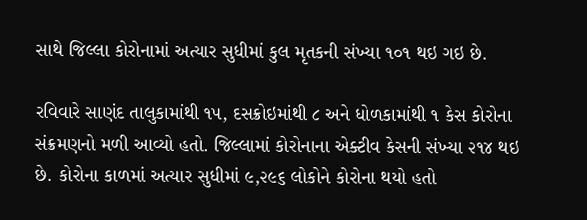સાથે જિલ્લા કોરોનામાં અત્યાર સુધીમાં કુલ મૃતકની સંખ્યા ૧૦૧ થઇ ગઇ છે.

રવિવારે સાણંદ તાલુકામાંથી ૧૫, દસક્રોઇમાંથી ૮ અને ધોળકામાંથી ૧ કેસ કોરોના સંક્રમણનો મળી આવ્યો હતો. જિલ્લામાં કોરોનાના એક્ટીવ કેસની સંખ્યા ૨૧૪ થઇ છે. કોરોના કાળમાં અત્યાર સુધીમાં ૯,૨૯૬ લોકોને કોરોના થયો હતો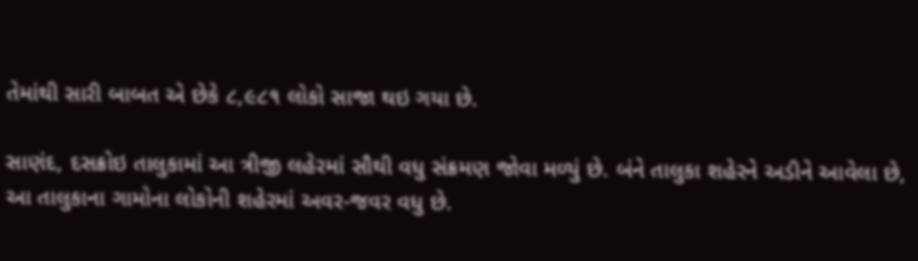તેમાંથી સારી બાબત એ છેકે ૮,૯૮૧ લોકો સાજા થઇ ગયા છે.

સાણંદ, દસક્રોઇ તાલુકામાં આ ત્રીજી લહેરમાં સૌથી વધુ સંક્રમણ જોવા મળ્યું છે. બંને તાલુકા શહેરને અડીને આવેલા છે, આ તાલુકાના ગામોના લોકોની શહેરમાં અવર-જવર વધુ છે.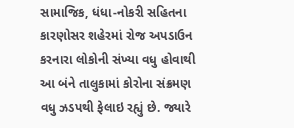સામાજિક, ધંધા-નોકરી સહિતના કારણોસર શહેરમાં રોજ અપડાઉન કરનારા લોકોની સંખ્યા વધુ હોવાથી આ બંને તાલુકામાં કોરોના સંક્રમણ વધુ ઝડપથી ફેલાઇ રહ્યું છે. જ્યારે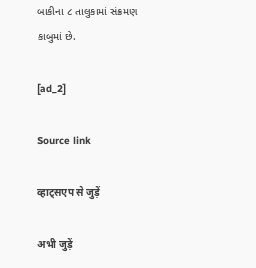બાકીના ૮ તાલુકામાં સંક્રમણ કાબુમાં છે.

[ad_2]

Source link

व्हाट्सएप से जुड़ें

अभी जुड़ें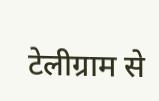टेलीग्राम से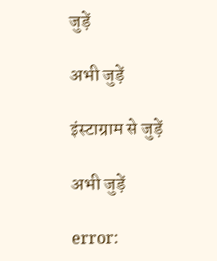जुड़ें

अभी जुड़ें

इंस्टाग्राम से जुड़ें

अभी जुड़ें

error: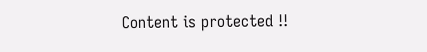Content is protected !!